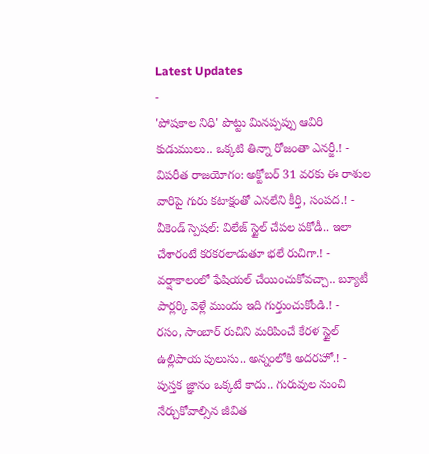Latest Updates
-
'పోషకాల నిధి' పొట్టు మినప్పప్పు ఆవిరి కుడుములు.. ఒక్కటి తిన్నా రోజంతా ఎనర్జీ.! -
విపరీత రాజయోగం: అక్టోబర్ 31 వరకు ఈ రాశుల వారిపై గురు కటాక్షంతో ఎనలేని కీర్తి, సంపద.! -
వీకెండ్ స్పెషల్: విలేజ్ స్టైల్ చేపల పకోడీ.. ఇలా చేశారంటే కరకరలాడుతూ భలే రుచిగా.! -
వర్షాకాలంలో ఫేషియల్ చేయించుకోవచ్చా.. బ్యూటీ పార్లర్కి వెళ్లే ముందు ఇది గుర్తుంచుకోండి.! -
రసం, సాంబార్ రుచిని మరిపించే కేరళ స్టైల్ ఉల్లిపాయ పులుసు.. అన్నంలోకి అదరహో.! -
పుస్తక జ్ఞానం ఒక్కటే కాదు.. గురువుల నుంచి నేర్చుకోవాల్సిన జీవిత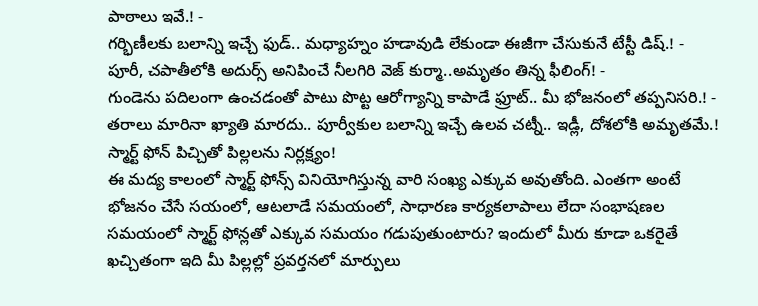పాఠాలు ఇవే.! -
గర్భిణీలకు బలాన్ని ఇచ్చే ఫుడ్.. మధ్యాహ్నం హడావుడి లేకుండా ఈజీగా చేసుకునే టేస్టీ డిష్.! -
పూరీ, చపాతీలోకి అదుర్స్ అనిపించే నీలగిరి వెజ్ కుర్మా..అమృతం తిన్న ఫీలింగ్! -
గుండెను పదిలంగా ఉంచడంతో పాటు పొట్ట ఆరోగ్యాన్ని కాపాడే ఫ్రూట్.. మీ భోజనంలో తప్పనిసరి.! -
తరాలు మారినా ఖ్యాతి మారదు.. పూర్వీకుల బలాన్ని ఇచ్చే ఉలవ చట్నీ.. ఇడ్లీ, దోశలోకి అమృతమే.!
స్మార్ట్ ఫోన్ పిచ్చితో పిల్లలను నిర్లక్ష్యం!
ఈ మద్య కాలంలో స్మార్ట్ ఫోన్స్ వినియోగిస్తున్న వారి సంఖ్య ఎక్కువ అవుతోంది. ఎంతగా అంటే భోజనం చేసే సయంలో, ఆటలాడే సమయంలో, సాధారణ కార్యకలాపాలు లేదా సంభాషణల సమయంలో స్మార్ట్ ఫోన్లతో ఎక్కువ సమయం గడుపుతుంటారు? ఇందులో మీరు కూడా ఒకరైతే ఖచ్చితంగా ఇది మీ పిల్లల్లో ప్రవర్తనలో మార్పులు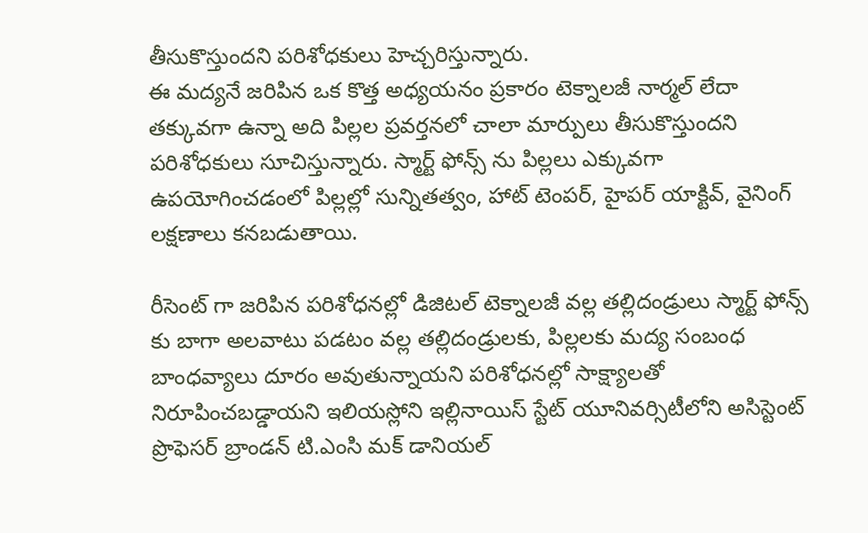తీసుకొస్తుందని పరిశోధకులు హెచ్చరిస్తున్నారు.
ఈ మద్యనే జరిపిన ఒక కొత్త అధ్యయనం ప్రకారం టెక్నాలజీ నార్మల్ లేదా తక్కువగా ఉన్నా అది పిల్లల ప్రవర్తనలో చాలా మార్పులు తీసుకొస్తుందని పరిశోధకులు సూచిస్తున్నారు. స్మార్ట్ ఫోన్స్ ను పిల్లలు ఎక్కువగా ఉపయోగించడంలో పిల్లల్లో సున్నితత్వం, హాట్ టెంపర్, హైపర్ యాక్టివ్, వైనింగ్ లక్షణాలు కనబడుతాయి.

రీసెంట్ గా జరిపిన పరిశోధనల్లో డిజిటల్ టెక్నాలజీ వల్ల తల్లిదండ్రులు స్మార్ట్ ఫోన్స్ కు బాగా అలవాటు పడటం వల్ల తల్లిదండ్రులకు, పిల్లలకు మద్య సంబంధ బాంధవ్యాలు దూరం అవుతున్నాయని పరిశోధనల్లో సాక్ష్యాలతో నిరూపించబడ్డాయని ఇలియస్లోని ఇల్లినాయిస్ స్టేట్ యూనివర్సిటీలోని అసిస్టెంట్ ప్రొఫెసర్ బ్రాండన్ టి.ఎంసి మక్ డానియల్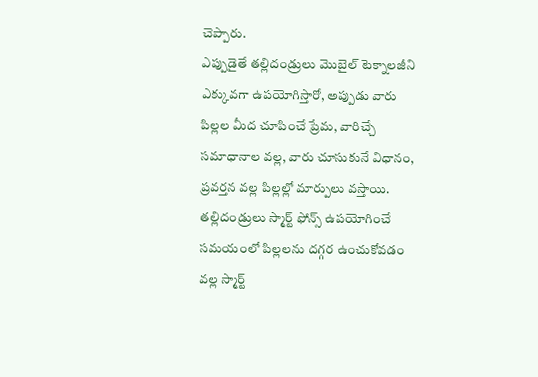చెప్పారు.
ఎప్పుడైతే తల్లిదండ్రులు మొబైల్ టెక్నాలజీని ఎక్కువగా ఉపయోగిస్తారో, అప్పుడు వారు పిల్లల మీద చూపించే ప్రేమ, వారిచ్చే సమాధానాల వల్ల, వారు చూసుకునే విధానం, ప్రవర్తన వల్ల పిల్లల్లో మార్పులు వస్తాయి.
తల్లిదండ్రులు స్మార్ట్ ఫోన్స్ ఉపయోగించే సమయంలో పిల్లలను దగ్గర ఉంచుకోవడం వల్ల స్మార్ట్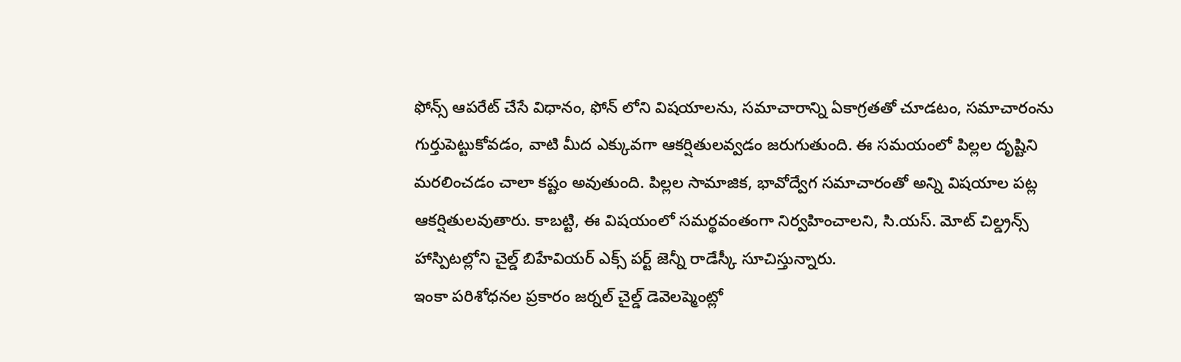ఫోన్స్ ఆపరేట్ చేసే విధానం, ఫోన్ లోని విషయాలను, సమాచారాన్ని ఏకాగ్రతతో చూడటం, సమాచారంను గుర్తుపెట్టుకోవడం, వాటి మీద ఎక్కువగా ఆకర్షితులవ్వడం జరుగుతుంది. ఈ సమయంలో పిల్లల దృష్టిని మరలించడం చాలా కష్టం అవుతుంది. పిల్లల సామాజిక, భావోద్వేగ సమాచారంతో అన్ని విషయాల పట్ల ఆకర్షితులవుతారు. కాబట్టి, ఈ విషయంలో సమర్థవంతంగా నిర్వహించాలని, సి.యస్. మోట్ చిల్డ్రన్స్ హాస్పిటల్లోని చైల్డ్ బిహేవియర్ ఎక్స్ పర్ట్ జెన్నీ రాడేస్కీ సూచిస్తున్నారు.
ఇంకా పరిశోధనల ప్రకారం జర్నల్ చైల్డ్ డెవెలప్మెంట్లో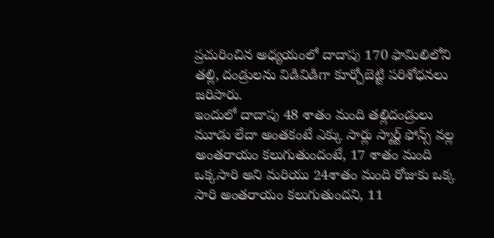ప్రచురించిన అధ్యయంలో దాదాపు 170 ఫామిలిలోని తల్లి, దండ్రులను విడివిడిగా కూర్చోబెట్టి పరిశోధనలు జరిపారు.
ఇందులో దాదాపు 48 శాతం మంది తల్లిదండ్రులు మూడు లేదా అంతకంటే ఎక్కు సార్లు స్మార్ట్ ఫోన్స్ వల్ల అంతరాయం కలుగుతుందంటే, 17 శాతం మంది ఒక్కసారి అని మరియు 24శాతం మంది రోజుకు ఒక్క సారి అంతరాయం కలుగుతుందని, 11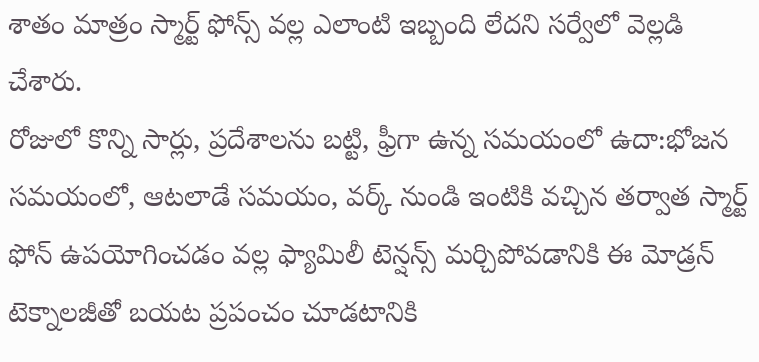శాతం మాత్రం స్మార్ట్ ఫోన్స్ వల్ల ఎలాంటి ఇబ్బంది లేదని సర్వేలో వెల్లడి చేశారు.
రోజులో కొన్ని సార్లు, ప్రదేశాలను బట్టి, ఫ్రీగా ఉన్న సమయంలో ఉదా:భోజన సమయంలో, ఆటలాడే సమయం, వర్క్ నుండి ఇంటికి వచ్చిన తర్వాత స్మార్ట్ ఫోన్ ఉపయోగించడం వల్ల ఫ్యామిలీ టెన్షన్స్ మర్చిపోవడానికి ఈ మోడ్రన్ టెక్నాలజీతో బయట ప్రపంచం చూడటానికి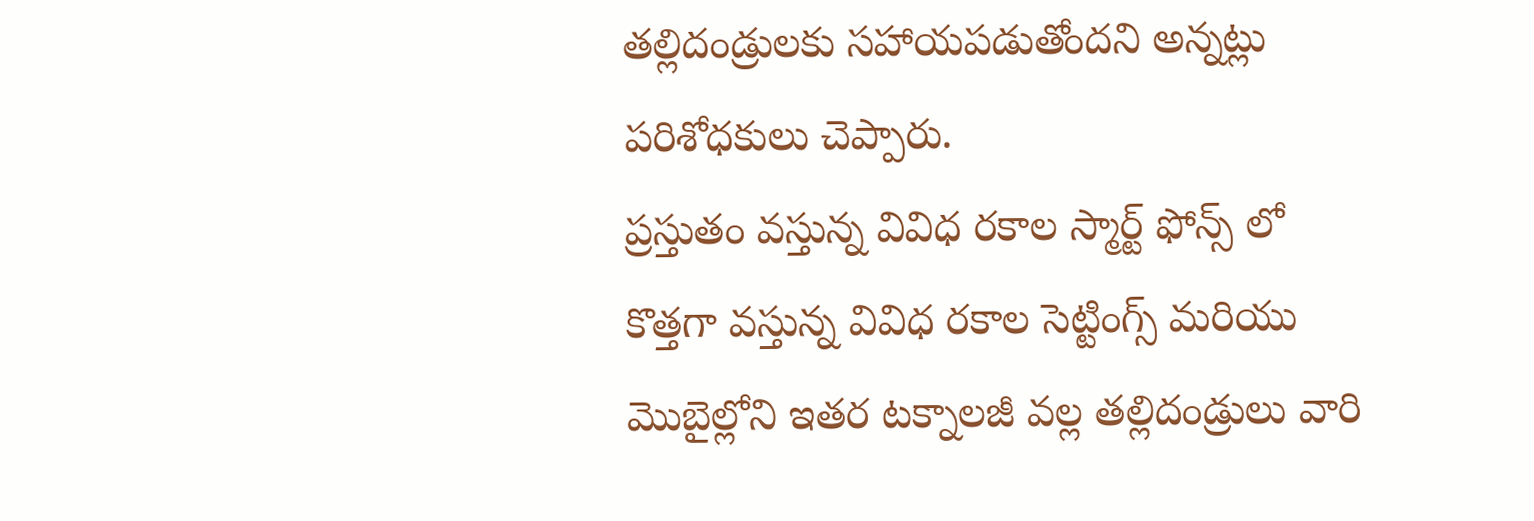తల్లిదండ్రులకు సహాయపడుతోందని అన్నట్లు పరిశోధకులు చెప్పారు.
ప్రస్తుతం వస్తున్న వివిధ రకాల స్మార్ట్ ఫోన్స్ లో కొత్తగా వస్తున్న వివిధ రకాల సెట్టింగ్స్ మరియు మొబైల్లోని ఇతర టక్నాలజీ వల్ల తల్లిదండ్రులు వారి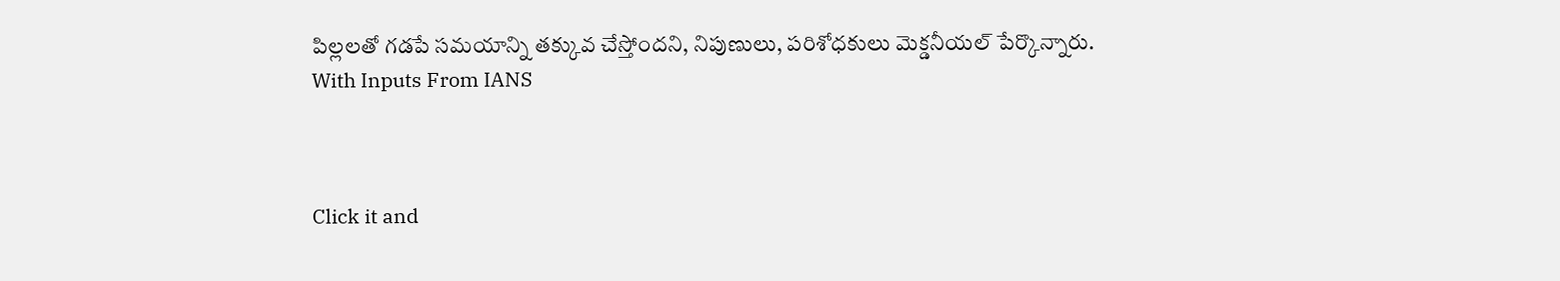పిల్లలతో గడపే సమయాన్ని తక్కువ చేస్తోందని, నిపుణులు, పరిశోధకులు మెక్డనీయల్ పేర్కొన్నారు.
With Inputs From IANS



Click it and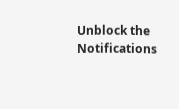Unblock the Notifications